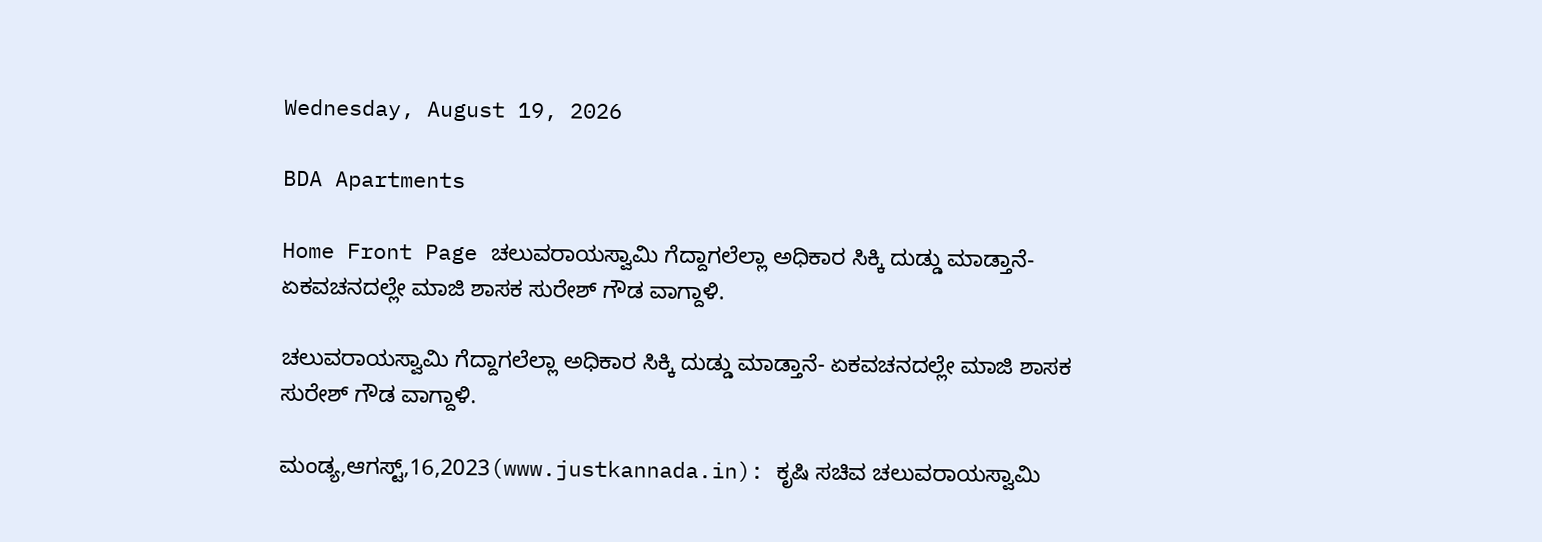Wednesday, August 19, 2026

BDA Apartments

Home Front Page ಚಲುವರಾಯಸ್ವಾಮಿ ಗೆದ್ದಾಗಲೆಲ್ಲಾ ಅಧಿಕಾರ ಸಿಕ್ಕಿ ದುಡ್ಡು ಮಾಡ್ತಾನೆ- ಏಕವಚನದಲ್ಲೇ ಮಾಜಿ ಶಾಸಕ ಸುರೇಶ್ ಗೌಡ ವಾಗ್ದಾಳಿ.

ಚಲುವರಾಯಸ್ವಾಮಿ ಗೆದ್ದಾಗಲೆಲ್ಲಾ ಅಧಿಕಾರ ಸಿಕ್ಕಿ ದುಡ್ಡು ಮಾಡ್ತಾನೆ- ಏಕವಚನದಲ್ಲೇ ಮಾಜಿ ಶಾಸಕ ಸುರೇಶ್ ಗೌಡ ವಾಗ್ದಾಳಿ.

ಮಂಡ್ಯ,ಆಗಸ್ಟ್,16,2023(www.justkannada.in): ಕೃಷಿ ಸಚಿವ ಚಲುವರಾಯಸ್ವಾಮಿ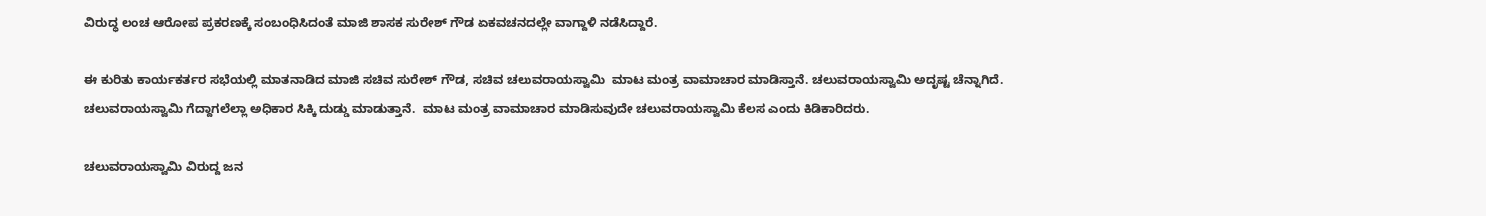ವಿರುದ್ಧ ಲಂಚ ಆರೋಪ ಪ್ರಕರಣಕ್ಕೆ ಸಂಬಂಧಿಸಿದಂತೆ ಮಾಜಿ ಶಾಸಕ ಸುರೇಶ್ ಗೌಡ ಏಕವಚನದಲ್ಲೇ ವಾಗ್ದಾಳಿ ನಡೆಸಿದ್ದಾರೆ.

ಈ ಕುರಿತು ಕಾರ್ಯಕರ್ತರ ಸಭೆಯಲ್ಲಿ ಮಾತನಾಡಿದ ಮಾಜಿ ಸಚಿವ ಸುರೇಶ್ ಗೌಡ, ಸಚಿವ ಚಲುವರಾಯಸ್ವಾಮಿ  ಮಾಟ ಮಂತ್ರ ವಾಮಾಚಾರ ಮಾಡಿಸ್ತಾನೆ. ಚಲುವರಾಯಸ್ವಾಮಿ ಅದೃಷ್ಟ ಚೆನ್ನಾಗಿದೆ.  ಚಲುವರಾಯಸ್ವಾಮಿ ಗೆದ್ದಾಗಲೆಲ್ಲಾ ಅಧಿಕಾರ ಸಿಕ್ಕಿ ದುಡ್ಡು ಮಾಡುತ್ತಾನೆ.  ಮಾಟ ಮಂತ್ರ ವಾಮಾಚಾರ ಮಾಡಿಸುವುದೇ ಚಲುವರಾಯಸ್ವಾಮಿ ಕೆಲಸ ಎಂದು ಕಿಡಿಕಾರಿದರು.

ಚಲುವರಾಯಸ್ವಾಮಿ ವಿರುದ್ದ ಜನ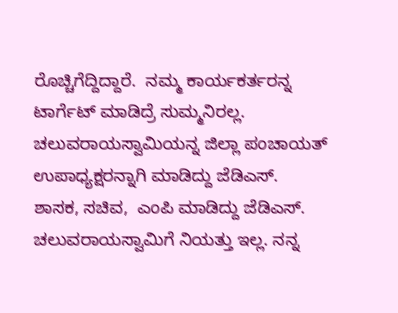ರೊಚ್ಚಿಗೆದ್ದಿದ್ದಾರೆ.  ನಮ್ಮ ಕಾರ್ಯಕರ್ತರನ್ನ ಟಾರ್ಗೆಟ್ ಮಾಡಿದ್ರೆ ಸುಮ್ಮನಿರಲ್ಲ. ಚಲುವರಾಯಸ್ವಾಮಿಯನ್ನ ಜಿಲ್ಲಾ ಪಂಚಾಯತ್ ಉಪಾಧ್ಯಕ್ಷರನ್ನಾಗಿ ಮಾಡಿದ್ದು ಜೆಡಿಎಸ್.  ಶಾಸಕ, ಸಚಿವ,  ಎಂಪಿ ಮಾಡಿದ್ದು ಜೆಡಿಎಸ್.  ಚಲುವರಾಯಸ್ವಾಮಿಗೆ ನಿಯತ್ತು ಇಲ್ಲ. ನನ್ನ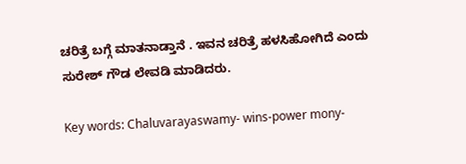ಚರಿತ್ರೆ ಬಗ್ಗೆ ಮಾತನಾಡ್ತಾನೆ . ಇವನ ಚರಿತ್ರೆ ಹಳಸಿಹೋಗಿದೆ ಎಂದು ಸುರೇಶ್ ಗೌಡ ಲೇವಡಿ ಮಾಡಿದರು.

Key words: Chaluvarayaswamy- wins-power mony-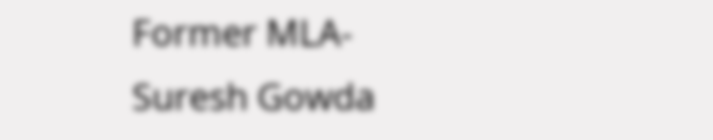Former MLA-Suresh Gowda